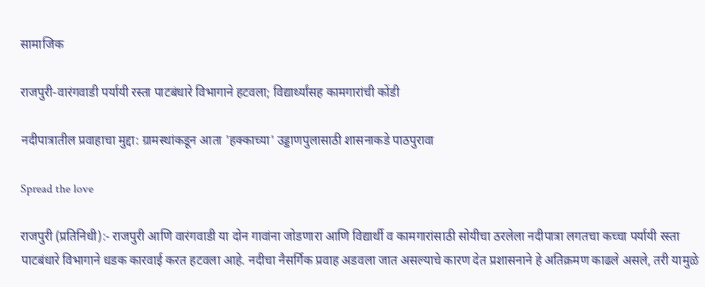सामाजिक

राजपुरी-वारंगवाडी पर्यायी रस्ता पाटबंधारे विभागाने हटवला; विद्यार्थ्यांसह कामगारांची कोंडी

नदीपात्रातील प्रवाहाचा मुद्दा: ग्रामस्थांकडून आता 'हक्काच्या' उड्डाणपुलासाठी शासनाकडे पाठपुरावा

Spread the love

राजपुरी (प्रतिनिधी):- राजपुरी आणि वारंगवाडी या दोन गावांना जोडणारा आणि विद्यार्थी व कामगारांसाठी सोयीचा ठरलेला नदीपात्रा लगतचा कच्चा पर्यायी रस्ता पाटबंधारे विभागाने धडक कारवाई करत हटवला आहे. नदीचा नैसर्गिक प्रवाह अडवला जात असल्याचे कारण देत प्रशासनाने हे अतिक्रमण काढले असले, तरी यामुळे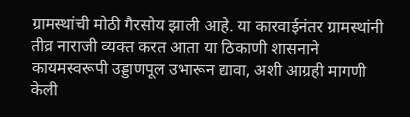ग्रामस्थांची मोठी गैरसोय झाली आहे. या कारवाईनंतर ग्रामस्थांनी तीव्र नाराजी व्यक्त करत आता या ठिकाणी शासनाने कायमस्वरूपी उड्डाणपूल उभारून द्यावा, अशी आग्रही मागणी केली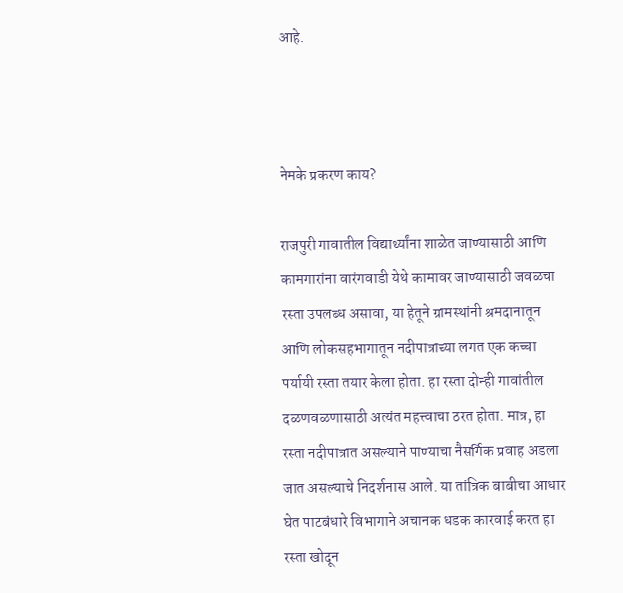आहे.



नेमके प्रकरण काय?

राजपुरी गावातील विद्यार्थ्यांना शाळेत जाण्यासाठी आणि कामगारांना वारंगवाडी येथे कामावर जाण्यासाठी जवळचा रस्ता उपलब्ध असावा, या हेतूने ग्रामस्थांनी श्रमदानातून आणि लोकसहभागातून नदीपात्राच्या लगत एक कच्चा पर्यायी रस्ता तयार केला होता. हा रस्ता दोन्ही गावांतील दळणवळणासाठी अत्यंत महत्त्वाचा ठरत होता. मात्र, हा रस्ता नदीपात्रात असल्याने पाण्याचा नैसर्गिक प्रवाह अडला जात असल्याचे निदर्शनास आले. या तांत्रिक बाबीचा आधार घेत पाटबंधारे विभागाने अचानक धडक कारवाई करत हा रस्ता खोदून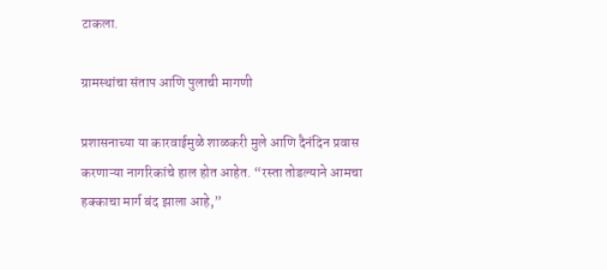टाकला.

ग्रामस्थांचा संताप आणि पुलाची मागणी

प्रशासनाच्या या कारवाईमुळे शाळकरी मुले आणि दैनंदिन प्रवास करणाऱ्या नागरिकांचे हाल होत आहेत. “रस्ता तोडल्याने आमचा हक्काचा मार्ग बंद झाला आहे,”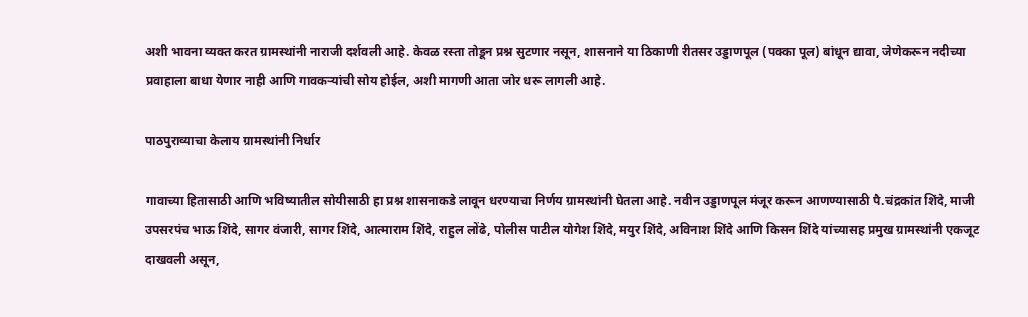अशी भावना व्यक्त करत ग्रामस्थांनी नाराजी दर्शवली आहे. केवळ रस्ता तोडून प्रश्न सुटणार नसून, शासनाने या ठिकाणी रीतसर उड्डाणपूल (पक्का पूल) बांधून द्यावा, जेणेकरून नदीच्या प्रवाहाला बाधा येणार नाही आणि गावकऱ्यांची सोय होईल, अशी मागणी आता जोर धरू लागली आहे.

पाठपुराव्याचा केलाय ग्रामस्थांनी निर्धार

गावाच्या हितासाठी आणि भविष्यातील सोयीसाठी हा प्रश्न शासनाकडे लावून धरण्याचा निर्णय ग्रामस्थांनी घेतला आहे. नवीन उड्डाणपूल मंजूर करून आणण्यासाठी पै.चंद्रकांत शिंदे, माजी उपसरपंच भाऊ शिंदे, सागर वंजारी, सागर शिंदे, आत्माराम शिंदे, राहुल लोंढे, पोलीस पाटील योगेश शिंदे, मयुर शिंदे, अविनाश शिंदे आणि किसन शिंदे यांच्यासह प्रमुख ग्रामस्थांनी एकजूट दाखवली असून,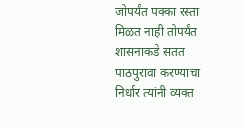जोपर्यंत पक्का रस्ता मिळत नाही तोपर्यंत शासनाकडे सतत पाठपुरावा करण्याचा निर्धार त्यांनी व्यक्त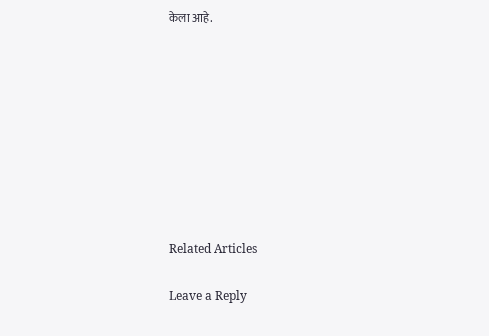केला आहे.









Related Articles

Leave a Reply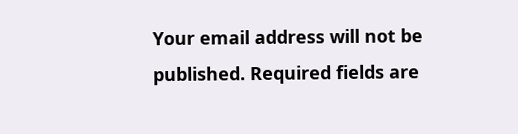Your email address will not be published. Required fields are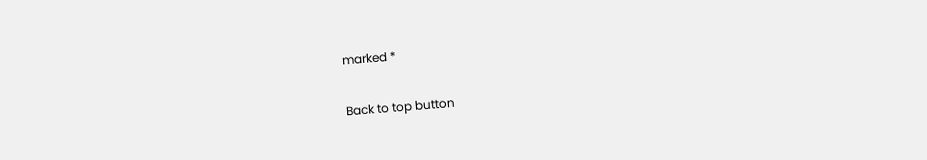marked *

Back to top button